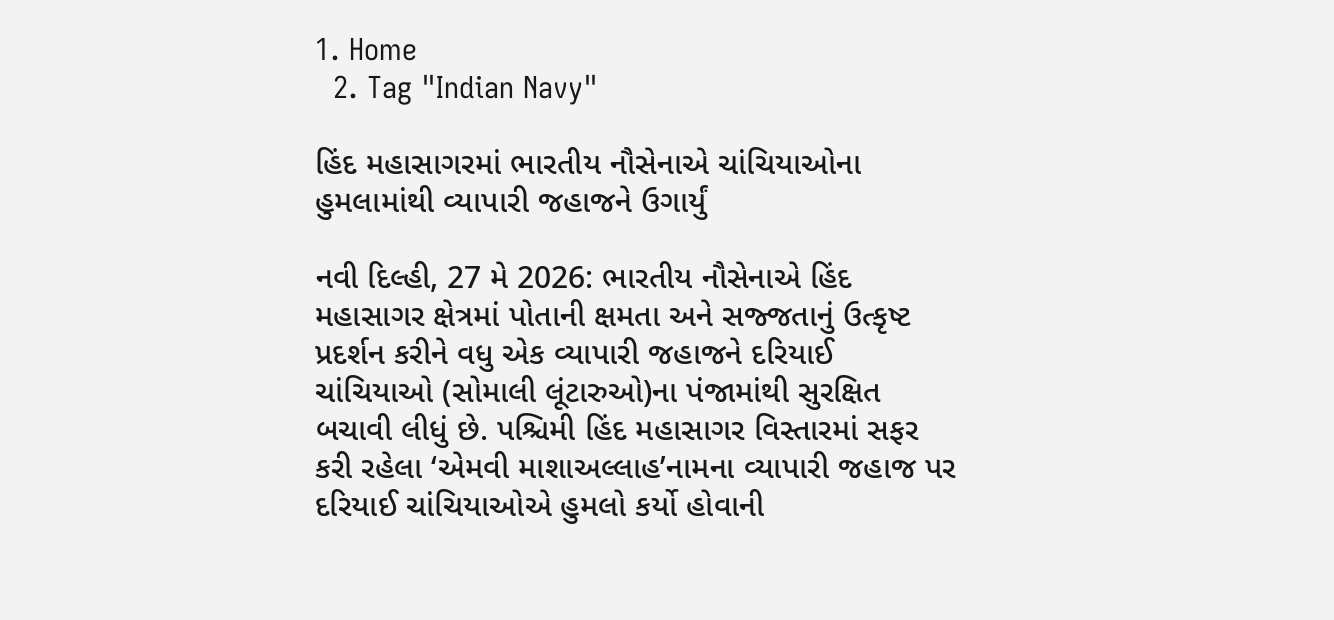1. Home
  2. Tag "Indian Navy"

હિંદ મહાસાગરમાં ભારતીય નૌસેનાએ ચાંચિયાઓના હુમલામાંથી વ્યાપારી જહાજને ઉગાર્યું

નવી દિલ્હી, 27 મે 2026: ભારતીય નૌસેનાએ હિંદ મહાસાગર ક્ષેત્રમાં પોતાની ક્ષમતા અને સજ્જતાનું ઉત્કૃષ્ટ પ્રદર્શન કરીને વધુ એક વ્યાપારી જહાજને દરિયાઈ ચાંચિયાઓ (સોમાલી લૂંટારુઓ)ના પંજામાંથી સુરક્ષિત બચાવી લીધું છે. પશ્ચિમી હિંદ મહાસાગર વિસ્તારમાં સફર કરી રહેલા ‘એમવી માશાઅલ્લાહ’નામના વ્યાપારી જહાજ પર દરિયાઈ ચાંચિયાઓએ હુમલો કર્યો હોવાની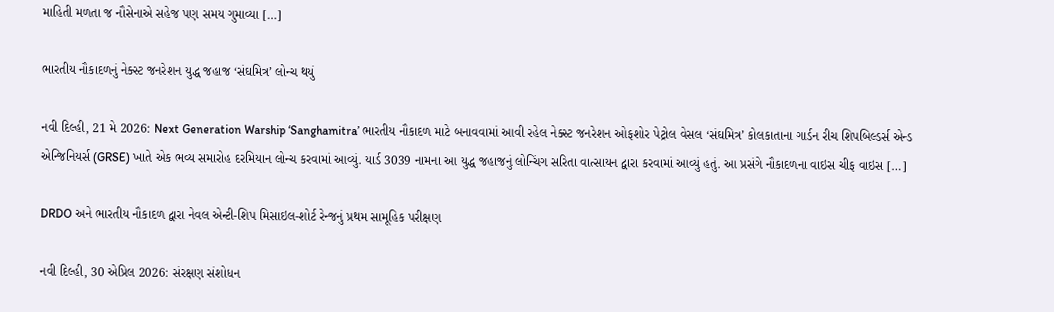માહિતી મળતા જ નૌસેનાએ સહેજ પણ સમય ગુમાવ્યા […]

ભારતીય નૌકાદળનું નેક્સ્ટ જનરેશન યુદ્ધ જહાજ ‘સંઘમિત્ર’ લોન્ચ થયું

નવી દિલ્હી, 21 મે 2026: Next Generation Warship ‘Sanghamitra’ ભારતીય નૌકાદળ માટે બનાવવામાં આવી રહેલ નેક્સ્ટ જનરેશન ઓફશોર પેટ્રોલ વેસલ ‘સંઘમિત્ર’ કોલકાતાના ગાર્ડન રીચ શિપબિલ્ડર્સ એન્ડ એન્જિનિયર્સ (GRSE) ખાતે એક ભવ્ય સમારોહ દરમિયાન લોન્ચ કરવામાં આવ્યું. યાર્ડ 3039 નામના આ યુદ્ધ જહાજનું લોન્ચિંગ સરિતા વાત્સાયન દ્વારા કરવામાં આવ્યું હતું. આ પ્રસંગે નૌકાદળના વાઇસ ચીફ વાઇસ […]

DRDO અને ભારતીય નૌકાદળ દ્વારા નેવલ એન્ટી-શિપ મિસાઇલ-શોર્ટ રેન્જનું પ્રથમ સામૂહિક પરીક્ષણ

નવી દિલ્હી, 30 એપ્રિલ 2026: સંરક્ષણ સંશોધન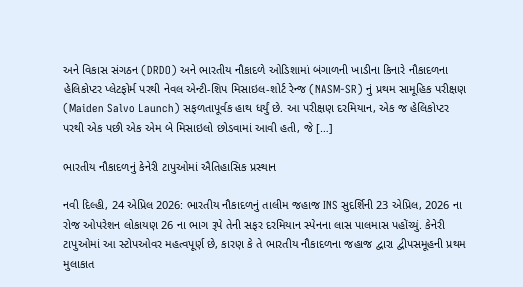અને વિકાસ સંગઠન (DRDO) અને ભારતીય નૌકાદળે ઓડિશામાં બંગાળની ખાડીના કિનારે નૌકાદળના હેલિકોપ્ટર પ્લેટફોર્મ પરથી નેવલ એન્ટી-શિપ મિસાઇલ-શોર્ટ રેન્જ (NASM-SR) નું પ્રથમ સામૂહિક પરીક્ષણ (Maiden Salvo Launch) સફળતાપૂર્વક હાથ ધર્યું છે. આ પરીક્ષણ દરમિયાન, એક જ હેલિકોપ્ટર પરથી એક પછી એક એમ બે મિસાઇલો છોડવામાં આવી હતી, જે […]

ભારતીય નૌકાદળનું કેનેરી ટાપુઓમાં ઐતિહાસિક પ્રસ્થાન

નવી દિલ્હી, 24 એપ્રિલ 2026: ભારતીય નૌકાદળનું તાલીમ જહાજ INS સુદર્શિની 23 એપ્રિલ, 2026 ના રોજ ઓપરેશન લોકાયણ 26 ના ભાગ રૂપે તેની સફર દરમિયાન સ્પેનના લાસ પાલમાસ પહોંચ્યું. કેનેરી ટાપુઓમાં આ સ્ટોપઓવર મહત્વપૂર્ણ છે, કારણ કે તે ભારતીય નૌકાદળના જહાજ દ્વારા દ્વીપસમૂહની પ્રથમ મુલાકાત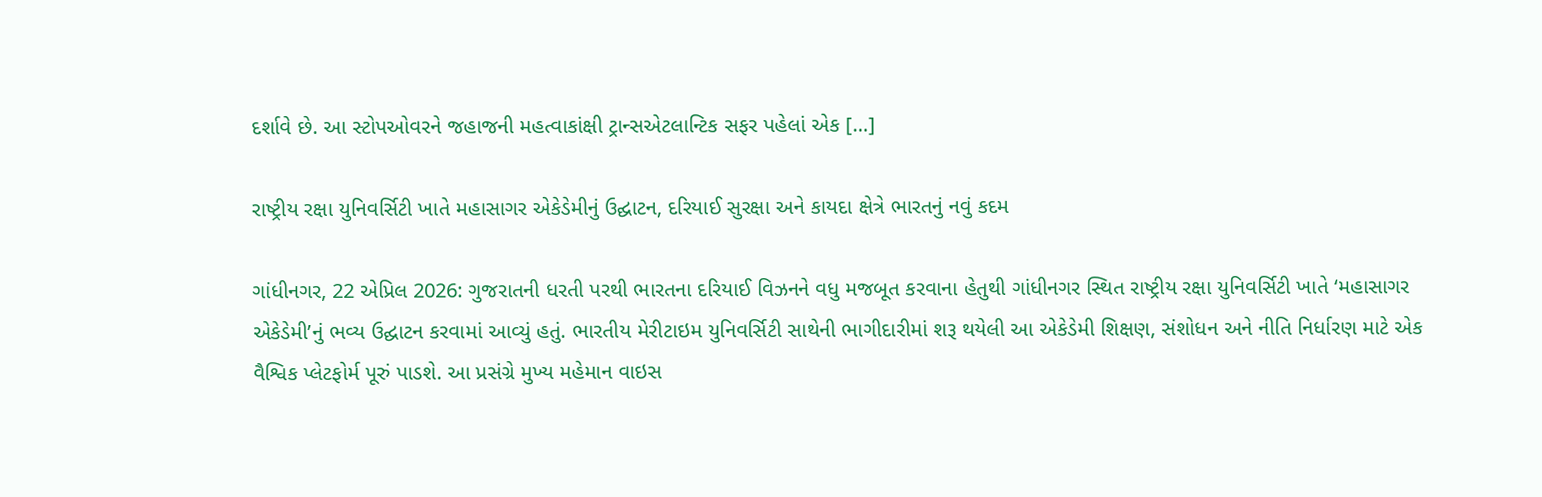દર્શાવે છે. આ સ્ટોપઓવરને જહાજની મહત્વાકાંક્ષી ટ્રાન્સએટલાન્ટિક સફર પહેલાં એક […]

રાષ્ટ્રીય રક્ષા યુનિવર્સિટી ખાતે મહાસાગર એકેડેમીનું ઉદ્ઘાટન, દરિયાઈ સુરક્ષા અને કાયદા ક્ષેત્રે ભારતનું નવું કદમ

ગાંધીનગર, 22 એપ્રિલ 2026: ગુજરાતની ધરતી પરથી ભારતના દરિયાઈ વિઝનને વધુ મજબૂત કરવાના હેતુથી ગાંધીનગર સ્થિત રાષ્ટ્રીય રક્ષા યુનિવર્સિટી ખાતે ‘મહાસાગર એકેડેમી’નું ભવ્ય ઉદ્ઘાટન કરવામાં આવ્યું હતું. ભારતીય મેરીટાઇમ યુનિવર્સિટી સાથેની ભાગીદારીમાં શરૂ થયેલી આ એકેડેમી શિક્ષણ, સંશોધન અને નીતિ નિર્ધારણ માટે એક વૈશ્વિક પ્લેટફોર્મ પૂરું પાડશે. આ પ્રસંગ્રે મુખ્ય મહેમાન વાઇસ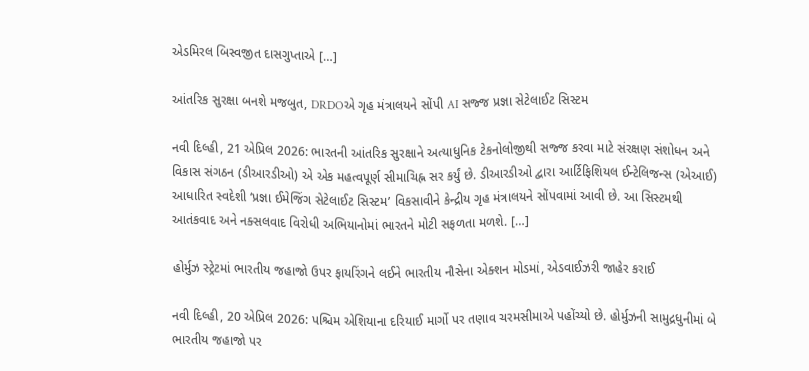એડમિરલ બિસ્વજીત દાસગુપ્તાએ […]

આંતરિક સુરક્ષા બનશે મજબુત, DRDOએ ગૃહ મંત્રાલયને સોંપી AI સજ્જ પ્રજ્ઞા સેટેલાઈટ સિસ્ટમ

નવી દિલ્હી, 21 એપ્રિલ 2026: ભારતની આંતરિક સુરક્ષાને અત્યાધુનિક ટેકનોલોજીથી સજ્જ કરવા માટે સંરક્ષણ સંશોધન અને વિકાસ સંગઠન (ડીઆરડીઓ) એ એક મહત્વપૂર્ણ સીમાચિહ્ન સર કર્યું છે. ડીઆરડીઓ દ્વારા આર્ટિફિશિયલ ઈન્ટેલિજન્સ (એઆઈ) આધારિત સ્વદેશી ‘પ્રજ્ઞા ઈમેજિંગ સેટેલાઈટ સિસ્ટમ’ વિકસાવીને કેન્દ્રીય ગૃહ મંત્રાલયને સોંપવામાં આવી છે. આ સિસ્ટમથી આતંકવાદ અને નક્સલવાદ વિરોધી અભિયાનોમાં ભારતને મોટી સફળતા મળશે. […]

હોર્મુઝ સ્ટ્રેટમાં ભારતીય જહાજો ઉપર ફાયરિંગને લઈને ભારતીય નૌસેના એક્શન મોડમાં, એડવાઈઝરી જાહેર કરાઈ

નવી દિલ્હી, 20 એપ્રિલ 2026: પશ્ચિમ એશિયાના દરિયાઈ માર્ગો પર તણાવ ચરમસીમાએ પહોંચ્યો છે. હોર્મુઝની સામુદ્રધુનીમાં બે ભારતીય જહાજો પર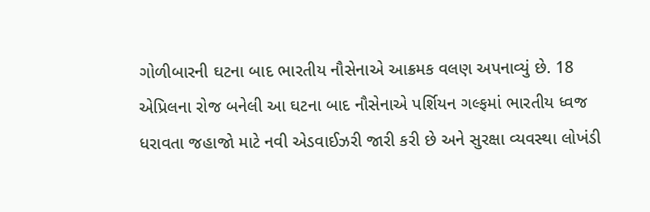ગોળીબારની ઘટના બાદ ભારતીય નૌસેનાએ આક્રમક વલણ અપનાવ્યું છે. 18 એપ્રિલના રોજ બનેલી આ ઘટના બાદ નૌસેનાએ પર્શિયન ગલ્ફમાં ભારતીય ધ્વજ ધરાવતા જહાજો માટે નવી એડવાઈઝરી જારી કરી છે અને સુરક્ષા વ્યવસ્થા લોખંડી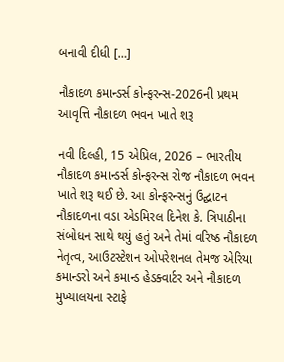બનાવી દીધી […]

નૌકાદળ કમાન્ડર્સ કોન્ફરન્સ-2026ની પ્રથમ આવૃત્તિ નૌકાદળ ભવન ખાતે શરૂ

નવી દિલ્હી, 15 એપ્રિલ, 2026 – ભારતીય નૌકાદળ કમાન્ડર્સ કોન્ફરન્સ રોજ નૌકાદળ ભવન ખાતે શરૂ થઈ છે. આ કોન્ફરન્સનું ઉદ્ઘાટન નૌકાદળના વડા એડમિરલ દિનેશ કે. ત્રિપાઠીના સંબોધન સાથે થયું હતું અને તેમાં વરિષ્ઠ નૌકાદળ નેતૃત્વ, આઉટસ્ટેશન ઓપરેશનલ તેમજ એરિયા કમાન્ડરો અને કમાન્ડ હેડક્વાર્ટર અને નૌકાદળ મુખ્યાલયના સ્ટાફે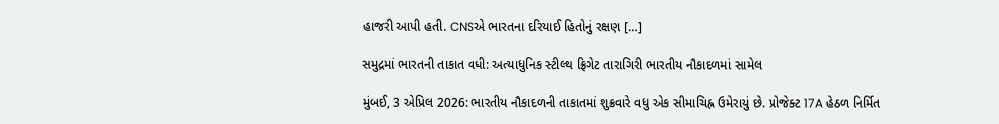હાજરી આપી હતી. CNSએ ભારતના દરિયાઈ હિતોનું રક્ષણ […]

સમુદ્રમાં ભારતની તાકાત વધી: અત્યાધુનિક સ્ટીલ્થ ફ્રિગેટ તારાગિરી ભારતીય નૌકાદળમાં સામેલ

મુંબઈ, 3 એપ્રિલ 2026: ભારતીય નૌકાદળની તાકાતમાં શુક્રવારે વધુ એક સીમાચિહ્ન ઉમેરાયું છે. પ્રોજેક્ટ 17A હેઠળ નિર્મિત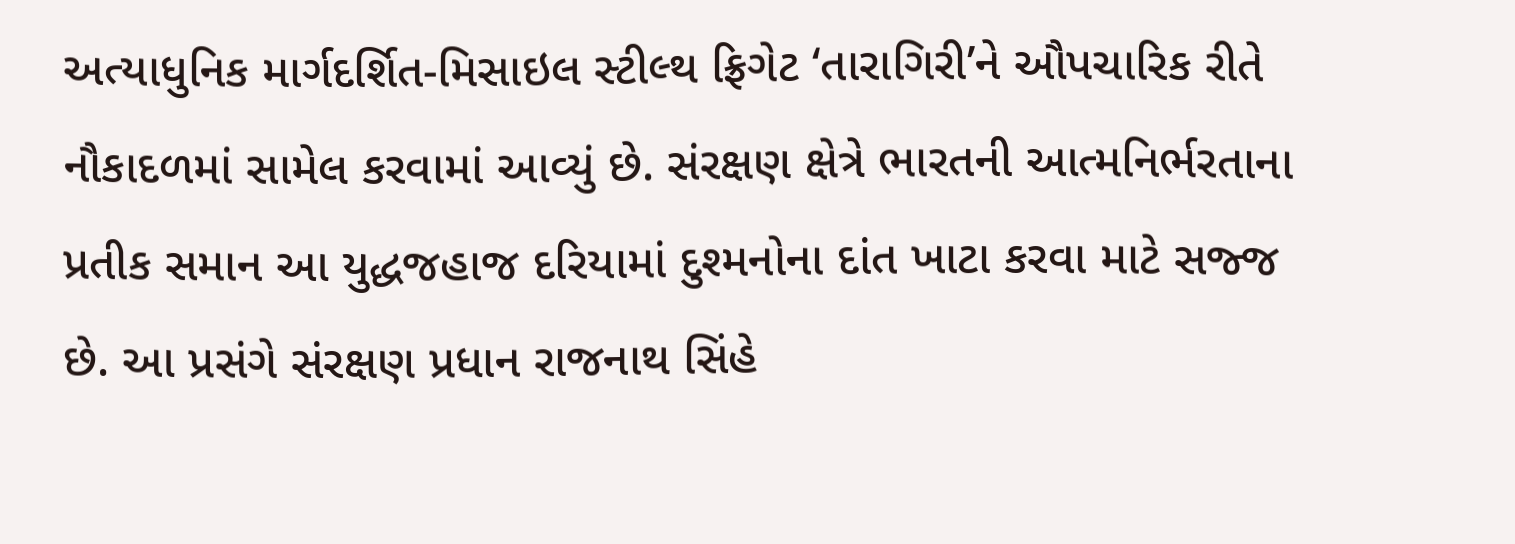અત્યાધુનિક માર્ગદર્શિત-મિસાઇલ સ્ટીલ્થ ફ્રિગેટ ‘તારાગિરી’ને ઔપચારિક રીતે નૌકાદળમાં સામેલ કરવામાં આવ્યું છે. સંરક્ષણ ક્ષેત્રે ભારતની આત્મનિર્ભરતાના પ્રતીક સમાન આ યુદ્ધજહાજ દરિયામાં દુશ્મનોના દાંત ખાટા કરવા માટે સજ્જ છે. આ પ્રસંગે સંરક્ષણ પ્રધાન રાજનાથ સિંહે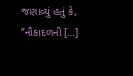જણાવ્યું હતું કે, “નૌકાદળની […]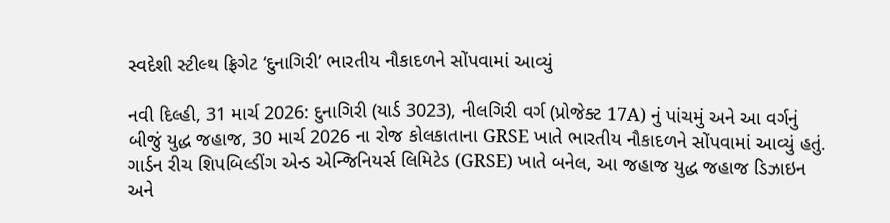સ્વદેશી સ્ટીલ્થ ફ્રિગેટ ‘દુનાગિરી’ ભારતીય નૌકાદળને સોંપવામાં આવ્યું

નવી દિલ્હી, 31 માર્ચ 2026: દુનાગિરી (યાર્ડ 3023), નીલગિરી વર્ગ (પ્રોજેક્ટ 17A) નું પાંચમું અને આ વર્ગનું બીજું યુદ્ધ જહાજ, 30 માર્ચ 2026 ના રોજ કોલકાતાના GRSE ખાતે ભારતીય નૌકાદળને સોંપવામાં આવ્યું હતું. ગાર્ડન રીચ શિપબિલ્ડીંગ એન્ડ એન્જિનિયર્સ લિમિટેડ (GRSE) ખાતે બનેલ, આ જહાજ યુદ્ધ જહાજ ડિઝાઇન અને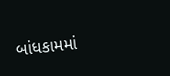બાંધકામમાં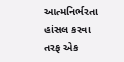આત્મનિર્ભરતા હાંસલ કરવા તરફ એક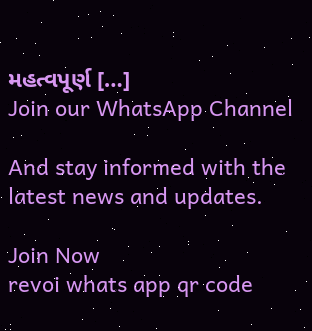મહત્વપૂર્ણ […]
Join our WhatsApp Channel

And stay informed with the latest news and updates.

Join Now
revoi whats app qr code